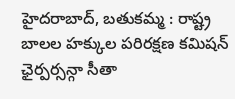హైదరాబాద్, బతుకమ్మ : రాష్ట్ర బాలల హక్కుల పరిరక్షణ కమిషన్ ఛైర్పర్సన్గా సీతా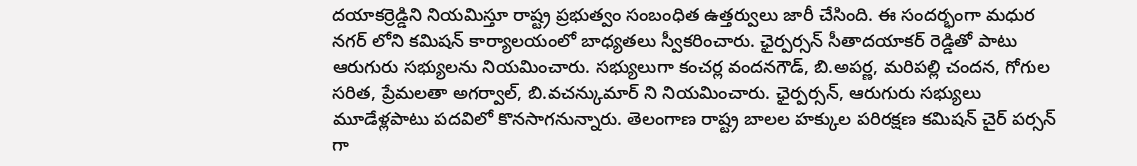దయాకర్రెడ్డిని నియమిస్తూ రాష్ట్ర ప్రభుత్వం సంబంధిత ఉత్తర్వులు జారీ చేసింది. ఈ సందర్భంగా మధుర నగర్ లోని కమిషన్ కార్యాలయంలో బాధ్యతలు స్వీకరించారు. ఛైర్పర్సన్ సీతాదయాకర్ రెడ్డితో పాటు ఆరుగురు సభ్యులను నియమించారు. సభ్యులుగా కంచర్ల వందనగౌడ్, బి.అపర్ణ, మరిపల్లి చందన, గోగుల సరిత, ప్రేమలతా అగర్వాల్, బి.వచన్కుమార్ ని నియమించారు. ఛైర్పర్సన్, ఆరుగురు సభ్యులు మూడేళ్లపాటు పదవిలో కొనసాగనున్నారు. తెలంగాణ రాష్ట్ర బాలల హక్కుల పరిరక్షణ కమిషన్ చైర్ పర్సన్ గా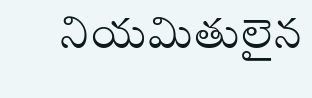నియమితులైన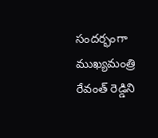సందర్భంగా ముఖ్యమంత్రి రేవంత్ రెడ్డిని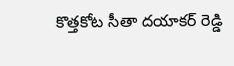కొత్తకోట సీతా దయాకర్ రెడ్డి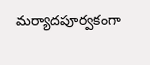మర్యాదపూర్వకంగా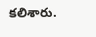కలిశారు.